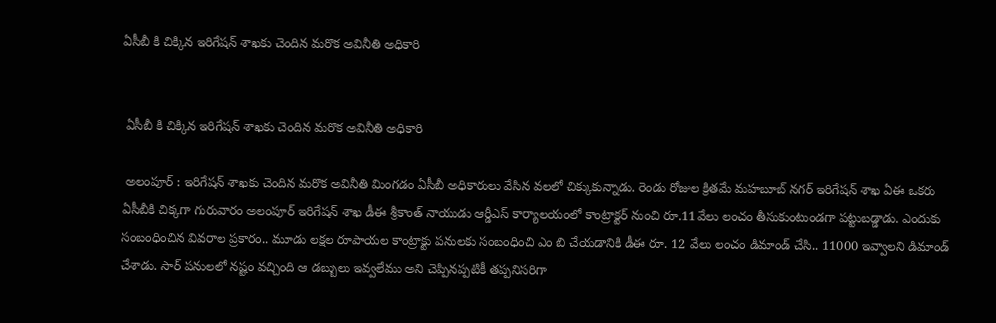ఏసీబీ కి చిక్కిన ఇరిగేషన్ శాఖకు చెందిన మరొక అవినీతి అధికారి


 ఏసీబీ కి చిక్కిన ఇరిగేషన్ శాఖకు చెందిన మరొక అవినీతి అధికారి

 అలంపూర్ : ఇరిగేషన్ శాఖకు చెందిన మరొక అవినీతి మింగడం ఏసీబీ అధికారులు వేసిన వలలో చిక్కుకున్నాడు. రెండు రోజుల క్రితమే మహబూబ్ నగర్ ఇరిగేషన్ శాఖ ఏఈ ఒకరు ఏసీబీకి చిక్కగా గురువారం అలంపూర్ ఇరిగేషన్ శాఖ డీఈ శ్రీకాంత్ నాయుడు ఆర్డీఎస్ కార్యాలయంలో కాంట్రాక్టర్ నుంచి రూ.11వేలు లంచం తీసుకుంటుండగా పట్టుబడ్డాడు. ఎందుకు సంబంధించిన వివరాల ప్రకారం.. మూడు లక్షల రూపాయల కాంట్రాక్టు పనులకు సంబంధించి ఎం బి చేయడానికి డీఈ రూ. 12 వేలు లంచం డిమాండ్ చేసి.. 11000 ఇవ్వాలని డిమాండ్ చేశాడు. సార్ పనులలో నష్టం వచ్చింది ఆ డబ్బులు ఇవ్వలేము అని చెప్పినప్పటికీ తప్పనిసరిగా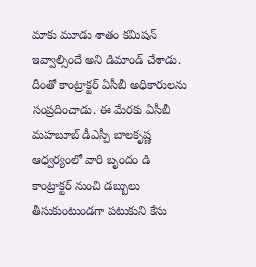మాకు మూడు శాతం కమిషన్ ఇవ్వాల్సిందే అని డిమాండ్ చేశాడు. దీంతో కాంట్రాక్టర్ ఏసీబీ అధికారులను సంప్రదించాడు. ఈ మేరకు ఏసీబీ మహబూబ్ డీఎస్పీ బాలకృష్ణ ఆధ్వర్యంలో వారి బృందం డి కాంట్రాక్టర్ నుంచి డబ్బులు తీసుకుంటుండగా పటుకుని కేసు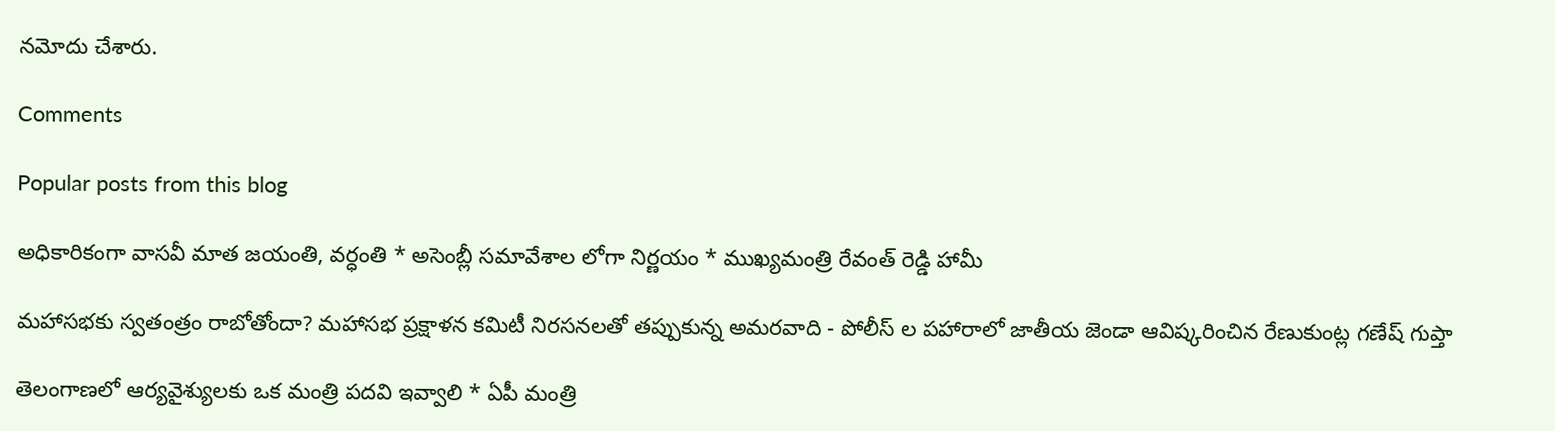నమోదు చేశారు.

Comments

Popular posts from this blog

అధికారికంగా వాసవీ మాత జయంతి, వర్ధంతి * అసెంబ్లీ సమావేశాల లోగా నిర్ణయం * ముఖ్యమంత్రి రేవంత్ రెడ్డి హామీ

మహాసభకు స్వతంత్రం రాబోతోందా? మహాసభ ప్రక్షాళన కమిటీ నిరసనలతో తప్పుకున్న అమరవాది - పోలీస్ ల పహారాలో జాతీయ జెండా ఆవిష్కరించిన రేణుకుంట్ల గణేష్ గుప్తా

తెలంగాణలో ఆర్యవైశ్యులకు ఒక మంత్రి పదవి ఇవ్వాలి * ఏపీ మంత్రి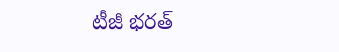టీజీ భరత్